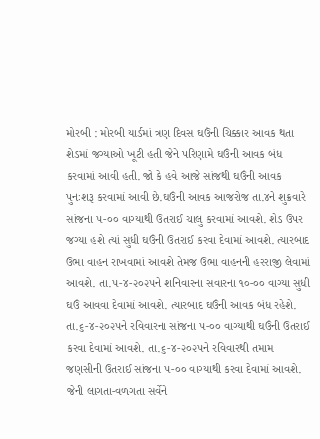મોરબી : મોરબી યાર્ડમાં ત્રણ દિવસ ઘઉંની ચિક્કાર આવક થતા શેડમાં જગ્યાઓ ખૂટી હતી જેને પરિણામે ઘઉંની આવક બંધ કરવામાં આવી હતી. જો કે હવે આજે સાંજથી ઘઉંની આવક પુનઃશરૂ કરવામાં આવી છે.ઘઉંની આવક આજરોજ તા.૪ને શુક્રવારે સાંજના ૫-૦૦ વાગ્યાથી ઉતરાઈ ચાલુ કરવામાં આવશે. શેડ ઉપર જગ્યા હશે ત્યાં સુધી ઘઉંની ઉતરાઈ કરવા દેવામાં આવશે. ત્યારબાદ ઉભા વાહન રાખવામાં આવશે તેમજ ઉભા વાહનની હરરાજી લેવામાં આવશે. તા.૫-૪-૨૦૨૫ને શનિવારના સવારના ૧૦-૦૦ વાગ્યા સુધી ઘઉં આવવા દેવામાં આવશે. ત્યારબાદ ઘઉંની આવક બંધ રહેશે. તા.૬-૪-૨૦૨૫ને રવિવારના સાંજના ૫-૦૦ વાગ્યાથી ઘઉંની ઉતરાઈ કરવા દેવામાં આવશે. તા.૬-૪-૨૦૨૫ને રવિવારથી તમામ જણસીની ઉતરાઈ સાંજના ૫-૦૦ વાગ્યાથી કરવા દેવામાં આવશે. જેની લાગતા-વળગતા સર્વેને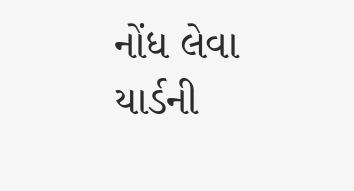નોંધ લેવા યાર્ડની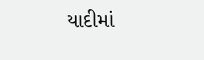યાદીમાં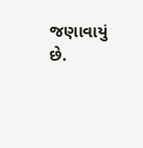જણાવાયું છે.